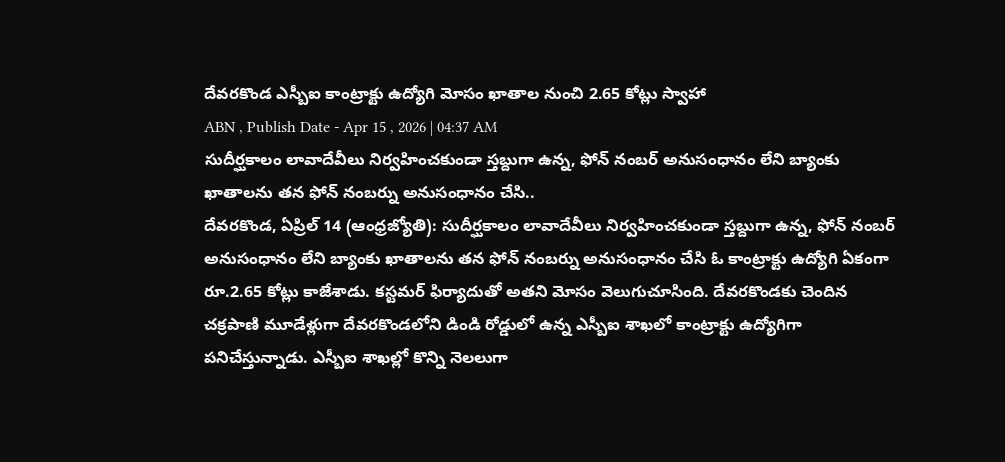దేవరకొండ ఎస్బీఐ కాంట్రాక్టు ఉద్యోగి మోసం ఖాతాల నుంచి 2.65 కోట్లు స్వాహా
ABN , Publish Date - Apr 15 , 2026 | 04:37 AM
సుదీర్ఘకాలం లావాదేవీలు నిర్వహించకుండా స్తబ్దుగా ఉన్న, ఫోన్ నంబర్ అనుసంధానం లేని బ్యాంకు ఖాతాలను తన ఫోన్ నంబర్ను అనుసంధానం చేసి..
దేవరకొండ, ఏప్రిల్ 14 (ఆంధ్రజ్యోతి): సుదీర్ఘకాలం లావాదేవీలు నిర్వహించకుండా స్తబ్దుగా ఉన్న, ఫోన్ నంబర్ అనుసంధానం లేని బ్యాంకు ఖాతాలను తన ఫోన్ నంబర్ను అనుసంధానం చేసి ఓ కాంట్రాక్టు ఉద్యోగి ఏకంగా రూ.2.65 కోట్లు కాజేశాడు. కస్టమర్ ఫిర్యాదుతో అతని మోసం వెలుగుచూసింది. దేవరకొండకు చెందిన చక్రపాణి మూడేళ్లుగా దేవరకొండలోని డిండి రోడ్డులో ఉన్న ఎస్బీఐ శాఖలో కాంట్రాక్టు ఉద్యోగిగా పనిచేస్తున్నాడు. ఎస్బీఐ శాఖల్లో కొన్ని నెలలుగా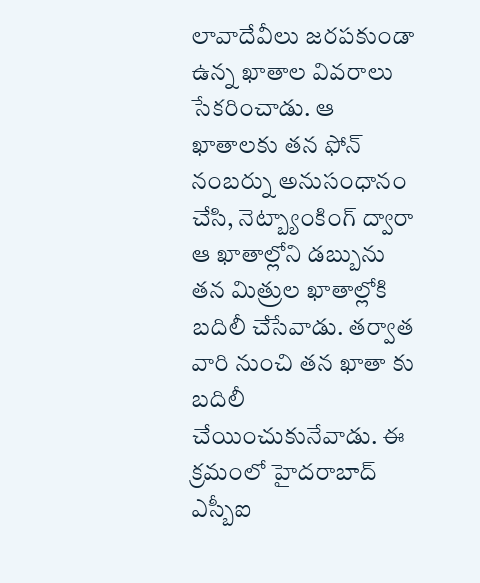లావాదేవీలు జరపకుండా ఉన్న ఖాతాల వివరాలు సేకరించాడు. ఆ ఖాతాలకు తన ఫోన్ నంబర్ను అనుసంధానం చేసి, నెట్బ్యాంకింగ్ ద్వారా ఆ ఖాతాల్లోని డబ్బును తన మిత్రుల ఖాతాల్లోకి బదిలీ చేసేవాడు. తర్వాత వారి నుంచి తన ఖాతా కు బదిలీ చేయించుకునేవాడు. ఈ క్రమంలో హైదరాబాద్ ఎస్బీఐ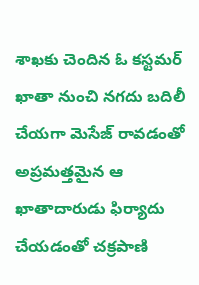శాఖకు చెందిన ఓ కస్టమర్ ఖాతా నుంచి నగదు బదిలీ చేయగా మెసేజ్ రావడంతో అప్రమత్తమైన ఆ ఖాతాదారుడు ఫిర్యాదు చేయడంతో చక్రపాణి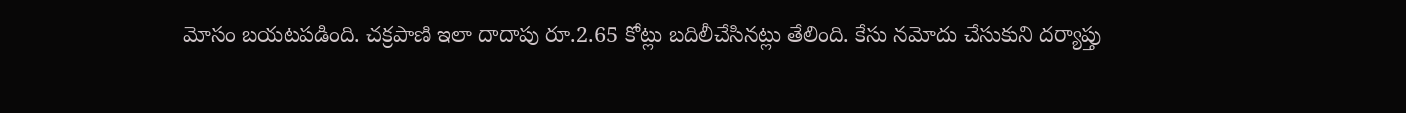మోసం బయటపడింది. చక్రపాణి ఇలా దాదాపు రూ.2.65 కోట్లు బదిలీచేసినట్లు తేలింది. కేసు నమోదు చేసుకుని దర్యాప్తు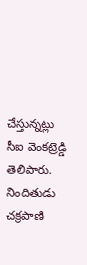చేస్తున్నట్లు సీఐ వెంకట్రెడ్డి తెలిపారు. నిందితుడు చక్రపాణి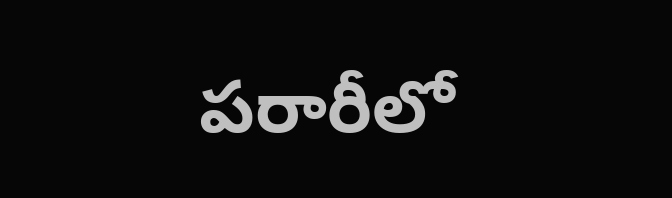పరారీలో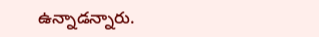ఉన్నాడన్నారు.